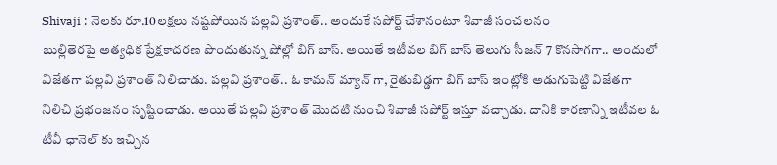Shivaji : నెలకు రూ.10లక్షలు నష్టపోయిన పల్లవి ప్రశాంత్.. అందుకే సపోర్ట్ చేశానంటూ శివాజీ సంచలనం
బుల్లితెరపై అత్యధిక ప్రేక్షకాదరణ పొందుతున్న షోల్లో బిగ్ బాస్. అయితే ఇటీవల బిగ్ బాస్ తెలుగు సీజన్ 7 కొనసాగగా.. అందులో విజేతగా పల్లవి ప్రశాంత్ నిలిచాడు. పల్లవి ప్రశాంత్.. ఓ కామన్ మ్యాన్ గా, రైతుబిడ్డగా బిగ్ బాస్ ఇంట్లోకి అడుగుపెట్టి విజేతగా నిలిచి ప్రభంజనం సృష్టించాడు. అయితే పల్లవి ప్రశాంత్ మొదటి నుంచి శివాజీ సపోర్ట్ ఇస్తూ వచ్చాడు. దానికి కారణాన్ని ఇటీవల ఓ టీవీ ఛానెల్ కు ఇచ్చిన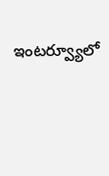ఇంటర్వ్యూలో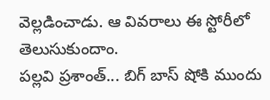వెల్లడించాడు. ఆ వివరాలు ఈ స్టోరీలో తెలుసుకుందాం.
పల్లవి ప్రశాంత్... బిగ్ బాస్ షోకి ముందు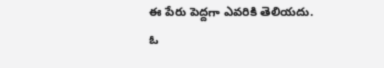ఈ పేరు పెద్దగా ఎవరికి తెలియదు. ఓ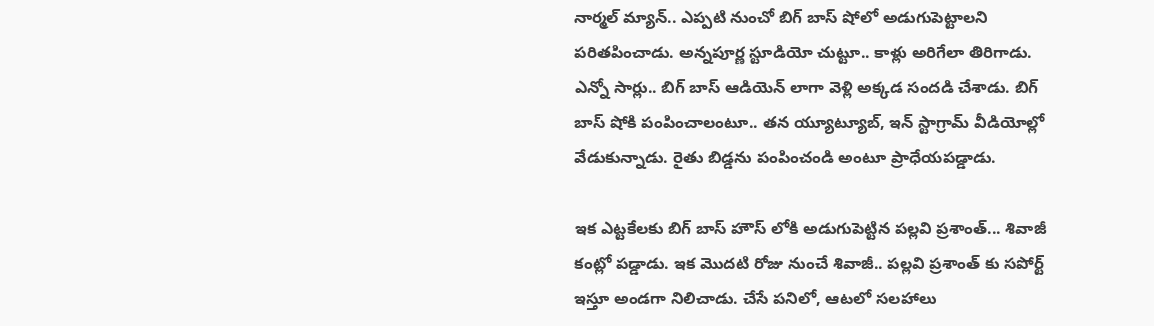నార్మల్ మ్యాన్.. ఎప్పటి నుంచో బిగ్ బాస్ షోలో అడుగుపెట్టాలని పరితపించాడు. అన్నపూర్ణ స్టూడియో చుట్టూ.. కాళ్లు అరిగేలా తిరిగాడు. ఎన్నో సార్లు.. బిగ్ బాస్ ఆడియెన్ లాగా వెళ్లి అక్కడ సందడి చేశాడు. బిగ్ బాస్ షోకి పంపించాలంటూ.. తన య్యూట్యూబ్, ఇన్ స్టాగ్రామ్ వీడియోల్లో వేడుకున్నాడు. రైతు బిడ్డను పంపించండి అంటూ ప్రాధేయపడ్డాడు.

ఇక ఎట్టకేలకు బిగ్ బాస్ హౌస్ లోకి అడుగుపెట్టిన పల్లవి ప్రశాంత్... శివాజీ కంట్లో పడ్డాడు. ఇక మొదటి రోజు నుంచే శివాజీ.. పల్లవి ప్రశాంత్ కు సపోర్ట్ ఇస్తూ అండగా నిలిచాడు. చేసే పనిలో, ఆటలో సలహాలు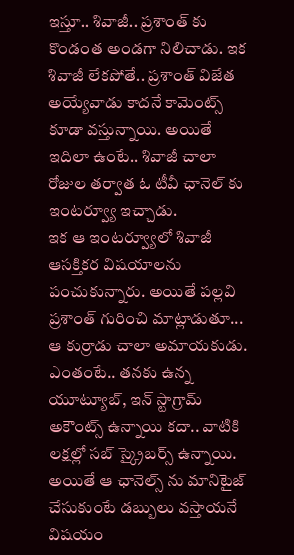ఇస్తూ.. శివాజీ.. ప్రశాంత్ కు కొండంత అండగా నిలిచాడు. ఇక శివాజీ లేకపోతే.. ప్రశాంత్ విజేత అయ్యేవాడు కాదనే కామెంట్స్ కూడా వస్తున్నాయి. అయితే ఇదిలా ఉంటే.. శివాజీ చాలా రోజుల తర్వాత ఓ టీవీ ఛానెల్ కు ఇంటర్వ్యూ ఇచ్చాడు.
ఇక ఆ ఇంటర్వ్యూలో శివాజీ ఆసక్తికర విషయాలను పంచుకున్నారు. అయితే పల్లవి ప్రశాంత్ గురించి మాట్లాడుతూ... ఆ కుర్రాడు చాలా అమాయకుడు. ఎంతంటే.. తనకు ఉన్న యూట్యూబ్, ఇన్ స్టాగ్రామ్ అకౌంట్స్ ఉన్నాయి కదా.. వాటికి లక్షల్లో సబ్ స్క్రైబర్స్ ఉన్నాయి. అయితే ఆ ఛానెల్స్ ను మానిటైజ్ చేసుకుంటే డబ్బులు వస్తాయనే విషయం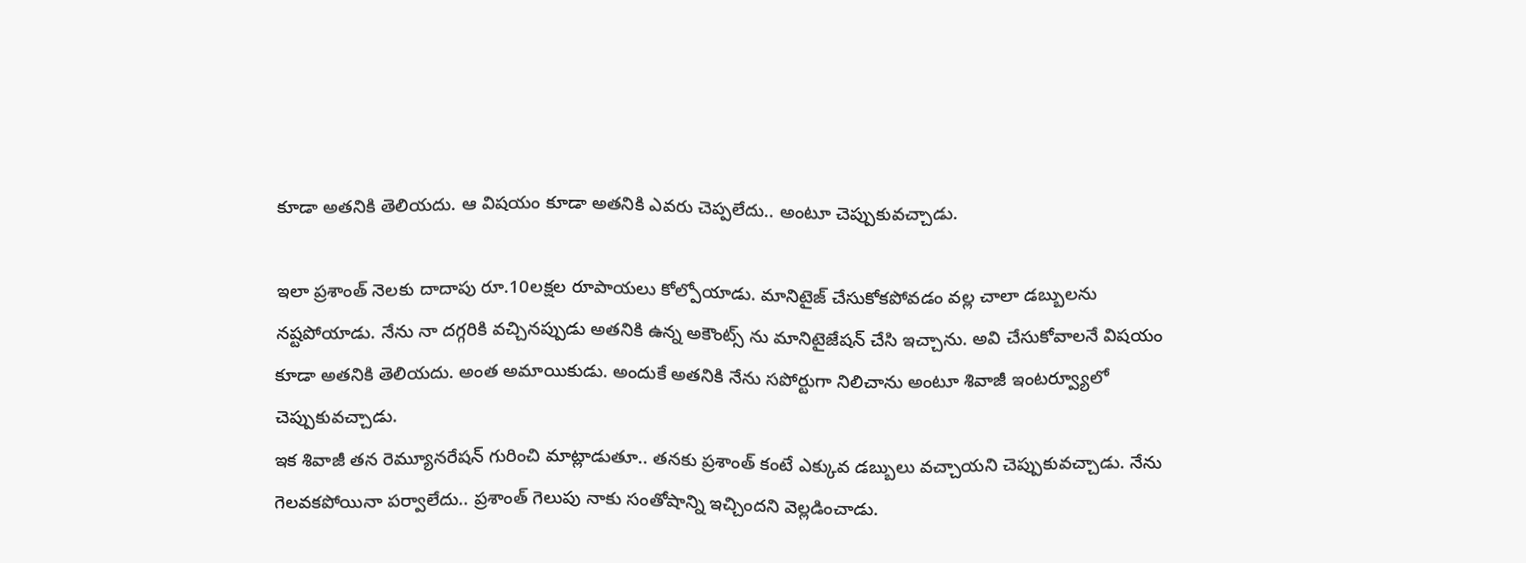కూడా అతనికి తెలియదు. ఆ విషయం కూడా అతనికి ఎవరు చెప్పలేదు.. అంటూ చెప్పుకువచ్చాడు.

ఇలా ప్రశాంత్ నెలకు దాదాపు రూ.10లక్షల రూపాయలు కోల్పోయాడు. మానిటైజ్ చేసుకోకపోవడం వల్ల చాలా డబ్బులను నష్టపోయాడు. నేను నా దగ్గరికి వచ్చినప్పుడు అతనికి ఉన్న అకౌంట్స్ ను మానిటైజేషన్ చేసి ఇచ్చాను. అవి చేసుకోవాలనే విషయం కూడా అతనికి తెలియదు. అంత అమాయికుడు. అందుకే అతనికి నేను సపోర్టుగా నిలిచాను అంటూ శివాజీ ఇంటర్వ్యూలో చెప్పుకువచ్చాడు.
ఇక శివాజీ తన రెమ్యూనరేషన్ గురించి మాట్లాడుతూ.. తనకు ప్రశాంత్ కంటే ఎక్కువ డబ్బులు వచ్చాయని చెప్పుకువచ్చాడు. నేను గెలవకపోయినా పర్వాలేదు.. ప్రశాంత్ గెలుపు నాకు సంతోషాన్ని ఇచ్చిందని వెల్లడించాడు.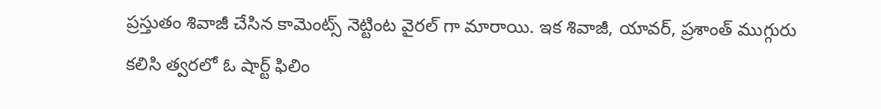ప్రస్తుతం శివాజీ చేసిన కామెంట్స్ నెట్టింట వైరల్ గా మారాయి. ఇక శివాజీ, యావర్, ప్రశాంత్ ముగ్గురు కలిసి త్వరలో ఓ షార్ట్ ఫిలిం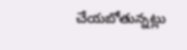చేయబోతున్నట్లు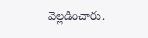వెల్లడించారు.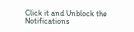Click it and Unblock the Notifications